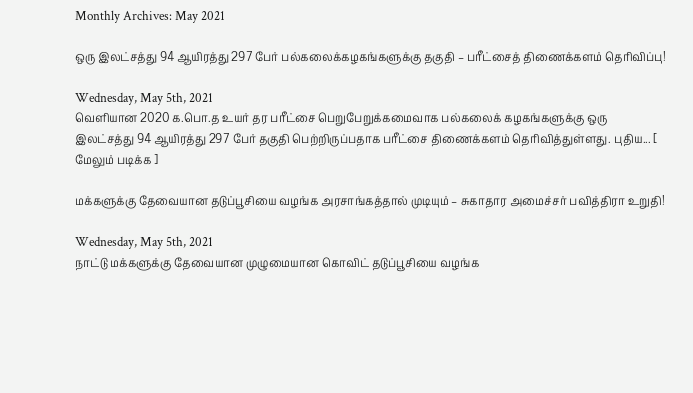Monthly Archives: May 2021

ஒரு இலட்சத்து 94 ஆயிரத்து 297 பேர் பல்கலைக்கழகங்களுக்கு தகுதி – பரீட்சைத் திணைக்களம் தெரிவிப்பு!

Wednesday, May 5th, 2021
வெளியான 2020 க.பொ.த உயர் தர பரீட்சை பெறுபேறுக்கமைவாக பல்கலைக் கழகங்களுக்கு ஒரு இலட்சத்து 94 ஆயிரத்து 297 பேர் தகுதி பெற்றிருப்பதாக பரீட்சை திணைக்களம் தெரிவித்துள்ளது. புதிய... [ மேலும் படிக்க ]

மக்களுக்கு தேவையான தடுப்பூசியை வழங்க அரசாங்கத்தால் முடியும் – சுகாதார அமைச்சர் பவித்திரா உறுதி!

Wednesday, May 5th, 2021
நாட்டு மக்களுக்கு தேவையான முழுமையான கொவிட் தடுப்பூசியை வழங்க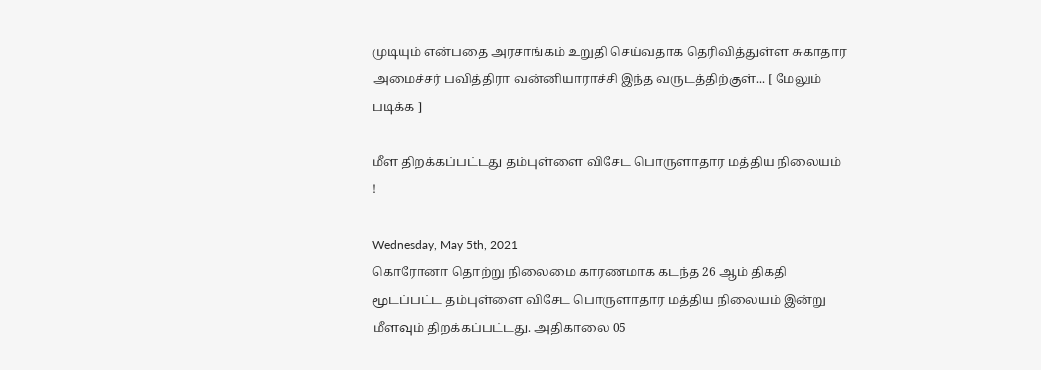முடியும் என்பதை அரசாங்கம் உறுதி செய்வதாக தெரிவித்துள்ள சுகாதார அமைச்சர் பவித்திரா வன்னியாராச்சி இந்த வருடத்திற்குள்... [ மேலும் படிக்க ]

மீள திறக்கப்பட்டது தம்புள்ளை விசேட பொருளாதார மத்திய நிலையம் !

Wednesday, May 5th, 2021
கொரோனா தொற்று நிலைமை காரணமாக கடந்த 26 ஆம் திகதி மூடப்பட்ட தம்புள்ளை விசேட பொருளாதார மத்திய நிலையம் இன்று மீளவும் திறக்கப்பட்டது. அதிகாலை 05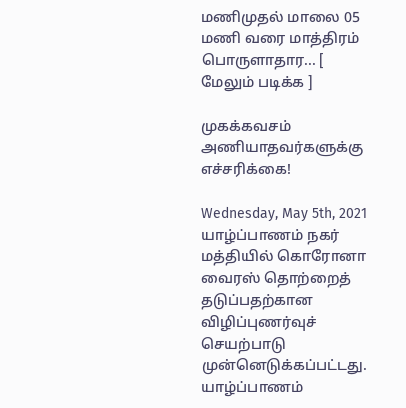மணிமுதல் மாலை 05 மணி வரை மாத்திரம் பொருளாதார... [ மேலும் படிக்க ]

முகக்கவசம் அணியாதவர்களுக்கு எச்சரிக்கை!

Wednesday, May 5th, 2021
யாழ்ப்பாணம் நகர் மத்தியில் கொரோனா வைரஸ் தொற்றைத் தடுப்பதற்கான விழிப்புணர்வுச் செயற்பாடு முன்னெடுக்கப்பட்டது. யாழ்ப்பாணம்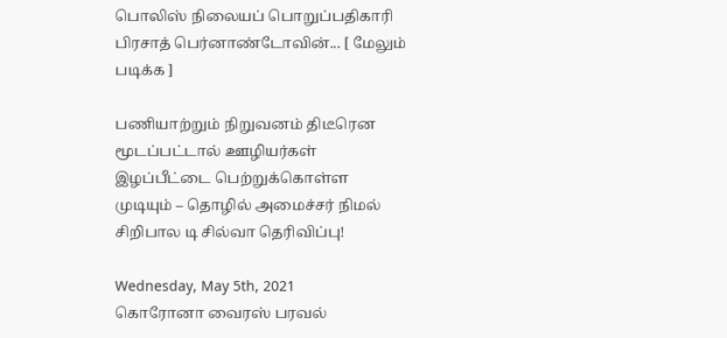பொலிஸ் நிலையப் பொறுப்பதிகாரி பிரசாத் பெர்னாண்டோவின்... [ மேலும் படிக்க ]

பணியாற்றும் நிறுவனம் திடீரென மூடப்பட்டால் ஊழியர்கள் இழப்பீட்டை பெற்றுக்கொள்ள முடியும் – தொழில் அமைச்சர் நிமல் சிறிபால டி சில்வா தெரிவிப்பு!

Wednesday, May 5th, 2021
கொரோனா வைரஸ் பரவல்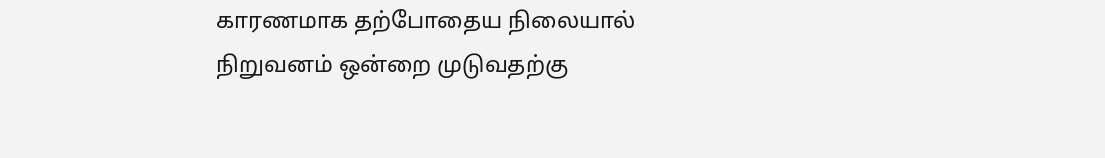காரணமாக தற்போதைய நிலையால் நிறுவனம் ஒன்றை முடுவதற்கு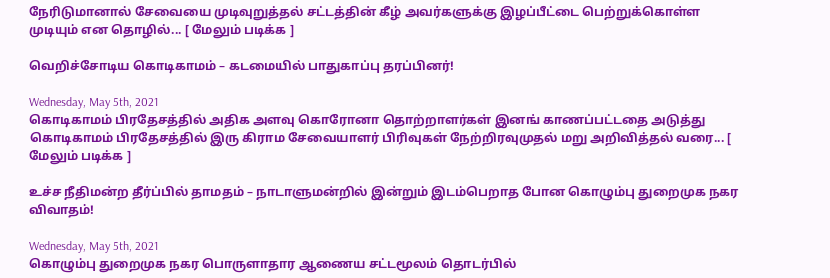நேரிடுமானால் சேவையை முடிவுறுத்தல் சட்டத்தின் கீழ் அவர்களுக்கு இழப்பீட்டை பெற்றுக்கொள்ள முடியும் என தொழில்... [ மேலும் படிக்க ]

வெறிச்சோடிய கொடிகாமம் – கடமையில் பாதுகாப்பு தரப்பினர்!

Wednesday, May 5th, 2021
கொடிகாமம் பிரதேசத்தில் அதிக அளவு கொரோனா தொற்றாளர்கள் இனங் காணப்பட்டதை அடுத்து கொடிகாமம் பிரதேசத்தில் இரு கிராம சேவையாளர் பிரிவுகள் நேற்றிரவுமுதல் மறு அறிவித்தல் வரை... [ மேலும் படிக்க ]

உச்ச நீதிமன்ற தீர்ப்பில் தாமதம் – நாடாளுமன்றில் இன்றும் இடம்பெறாத போன கொழும்பு துறைமுக நகர விவாதம்!

Wednesday, May 5th, 2021
கொழும்பு துறைமுக நகர பொருளாதார ஆணைய சட்டமூலம் தொடர்பில்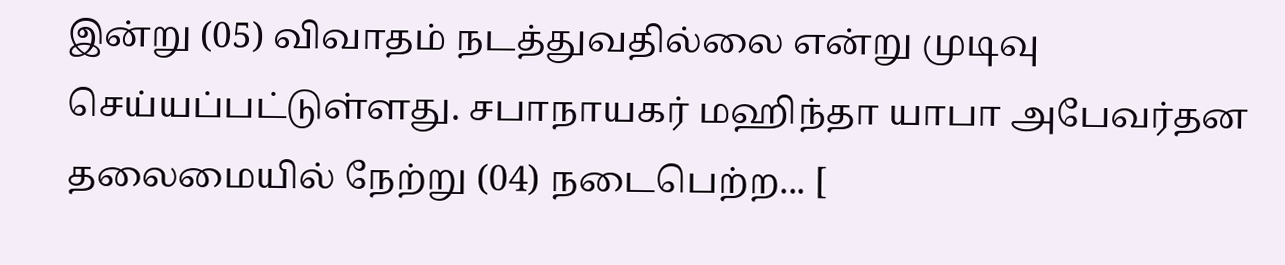இன்று (05) விவாதம் நடத்துவதில்லை என்று முடிவு செய்யப்பட்டுள்ளது. சபாநாயகர் மஹிந்தா யாபா அபேவர்தன தலைமையில் நேற்று (04) நடைபெற்ற... [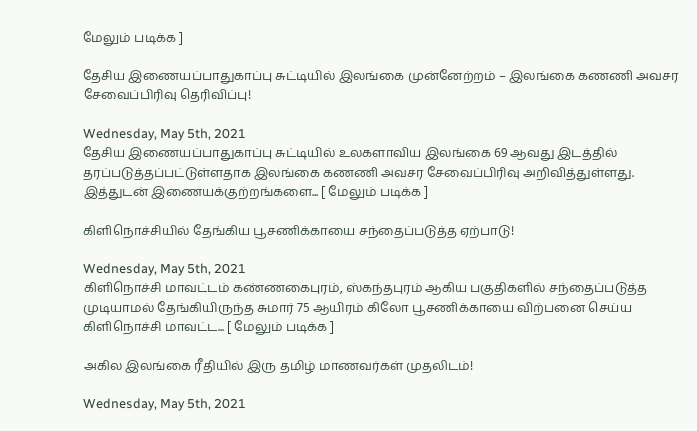மேலும் படிக்க ]

தேசிய இணையப்பாதுகாப்பு சுட்டியில் இலங்கை முன்னேற்றம் – இலங்கை கணணி அவசர சேவைப்பிரிவு தெரிவிப்பு!

Wednesday, May 5th, 2021
தேசிய இணையப்பாதுகாப்பு சுட்டியில் உலகளாவிய இலங்கை 69 ஆவது இடத்தில் தரப்படுத்தப்பட்டுள்ளதாக இலங்கை கணணி அவசர சேவைப்பிரிவு அறிவித்துள்ளது. இத்துடன் இணையக்குற்றங்களை... [ மேலும் படிக்க ]

கிளிநொச்சியில் தேங்கிய பூசணிக்காயை சந்தைப்படுத்த ஏற்பாடு!

Wednesday, May 5th, 2021
கிளிநொச்சி மாவட்டம் கண்ணகைபுரம், ஸ்கந்தபுரம் ஆகிய பகுதிகளில் சந்தைப்படுத்த முடியாமல் தேங்கியிருந்த சுமார் 75 ஆயிரம் கிலோ பூசணிக்காயை விற்பனை செய்ய கிளிநொச்சி மாவட்ட... [ மேலும் படிக்க ]

அகில இலங்கை ரீதியில் இரு தமிழ் மாணவர்கள் முதலிடம்!

Wednesday, May 5th, 2021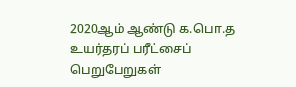2020ஆம் ஆண்டு க.பொ.த உயர்தரப் பரீட்சைப் பெறுபேறுகள்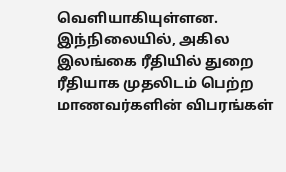வெளியாகியுள்ளன. இந்நிலையில், அகில இலங்கை ரீதியில் துறை ரீதியாக முதலிடம் பெற்ற மாணவர்களின் விபரங்கள்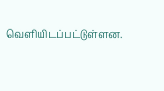வெளியிடப்பட்டுள்ளன.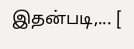இதன்படி,... [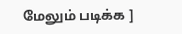மேலும் படிக்க ]